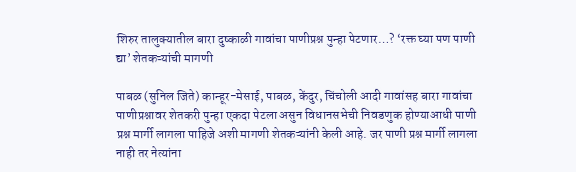शिरुर तालुक्यातील बारा दुष्काळी गावांचा पाणीप्रश्न पुन्हा पेटणार…? ‘रक्त घ्या पण पाणी द्या’ शेतकऱ्यांची मागणी

पाबळ (सुनिल जिते) कान्हूर-मेसाई, पाबळ, केंदुर, चिंचोली आदी गावांसह बारा गावांचा पाणीप्रश्नावर शेतकरी पुन्हा एकदा पेटला असुन विधानसभेची निवडणुक होण्याआधी पाणी प्रश्न मार्गी लागला पाहिजे अशी मागणी शेतकऱ्यांनी केली आहे. जर पाणी प्रश्न मार्गी लागला नाही तर नेत्यांना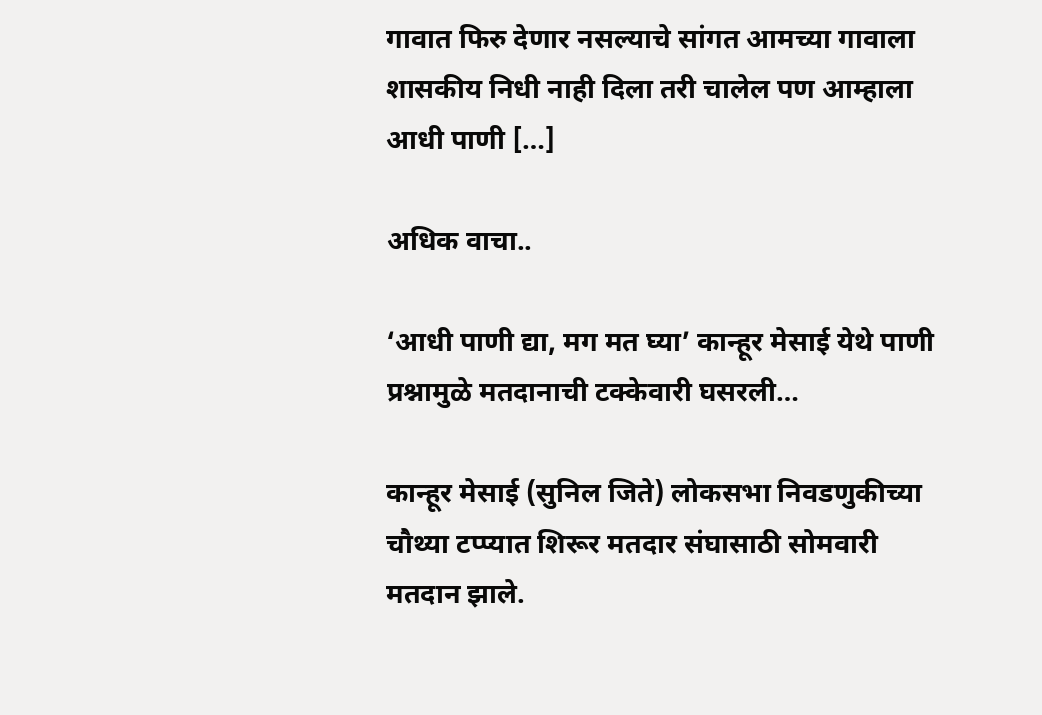गावात फिरु देणार नसल्याचे सांगत आमच्या गावाला शासकीय निधी नाही दिला तरी चालेल पण आम्हाला आधी पाणी […]

अधिक वाचा..

‘आधी पाणी द्या, मग मत घ्या’ कान्हूर मेसाई येथे पाणी प्रश्नामुळे मतदानाची टक्केवारी घसरली…

कान्हूर मेसाई (सुनिल जिते) लोकसभा निवडणुकीच्या चौथ्या टप्प्यात शिरूर मतदार संघासाठी सोमवारी मतदान झाले.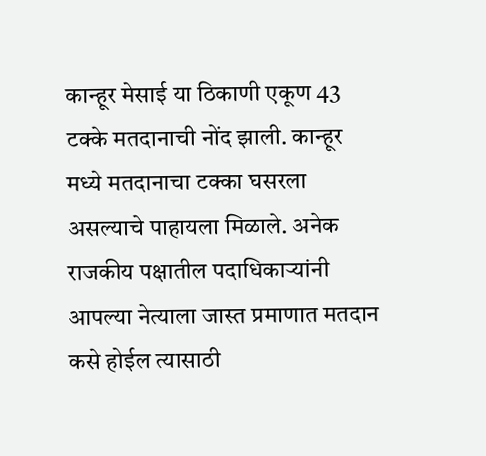कान्हूर मेसाई या ठिकाणी एकूण 43 टक्के मतदानाची नोंद झाली. कान्हूर मध्ये मतदानाचा टक्का घसरला असल्याचे पाहायला मिळाले. अनेक राजकीय पक्षातील पदाधिकाऱ्यांनी आपल्या नेत्याला जास्त प्रमाणात मतदान कसे होईल त्यासाठी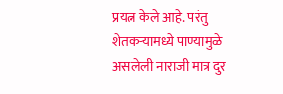प्रयत्न केले आहे. परंतु शेतकऱ्यामध्ये पाण्यामुळे असलेली नाराजी मात्र दुर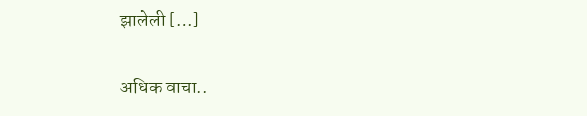झालेली […]

अधिक वाचा..